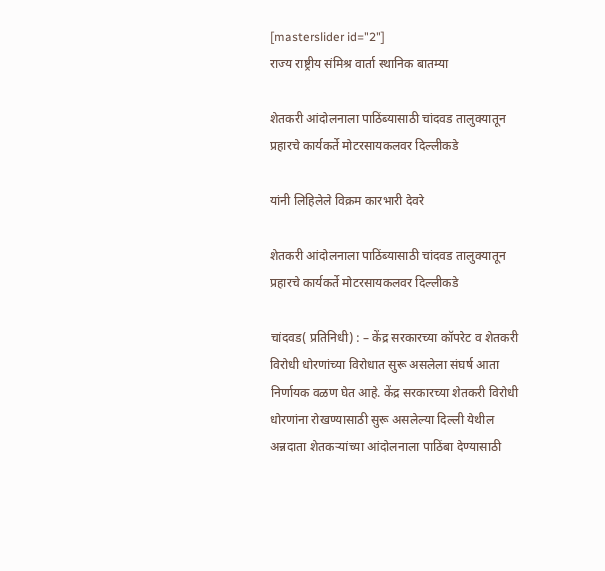[masterslider id="2"]
राज्य राष्ट्रीय संमिश्र वार्ता स्थानिक बातम्या

शेतकरी आंदोलनाला पाठिंब्यासाठी चांदवड तालुक्यातून प्रहारचे कार्यकर्ते मोटरसायकलवर दिल्लीकडे

यांनी लिहिलेले विक्रम कारभारी देवरे

शेतकरी आंदोलनाला पाठिंब्यासाठी चांदवड तालुक्यातून प्रहारचे कार्यकर्ते मोटरसायकलवर दिल्लीकडे

चांदवड( प्रतिनिधी) : – केंद्र सरकारच्या कॉपरेट व शेतकरी विरोधी धोरणांच्या विरोधात सुरू असलेला संघर्ष आता निर्णायक वळण घेत आहे. केंद्र सरकारच्या शेतकरी विरोधी धोरणांना रोखण्यासाठी सुरू असलेल्या दिल्ली येथील अन्नदाता शेतकऱ्यांच्या आंदोलनाला पाठिंबा देण्यासाठी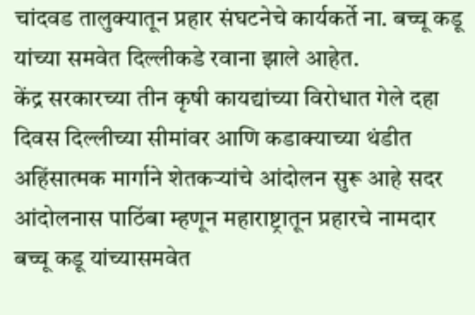चांदवड तालुक्यातून प्रहार संघटनेचे कार्यकर्ते ना. बच्चू कडू यांच्या समवेत दिल्लीकडे रवाना झाले आहेत.
केंद्र सरकारच्या तीन कृषी कायद्यांच्या विरोधात गेले दहा दिवस दिल्लीच्या सीमांवर आणि कडाक्याच्या थंडीत अहिंसात्मक मार्गाने शेतकऱ्यांचे आंदोलन सुरू आहे सदर आंदोलनास पाठिंबा म्हणून महाराष्ट्रातून प्रहारचे नामदार बच्चू कडू यांच्यासमवेत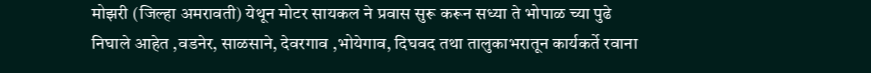मोझरी (जिल्हा अमरावती) येथून मोटर सायकल ने प्रवास सुरू करून सध्या ते भोपाळ च्या पुढे निघाले आहेत ,वडनेर, साळसाने, देवरगाव ,भोयेगाव, दिघवद तथा तालुकाभरातून कार्यकर्ते रवाना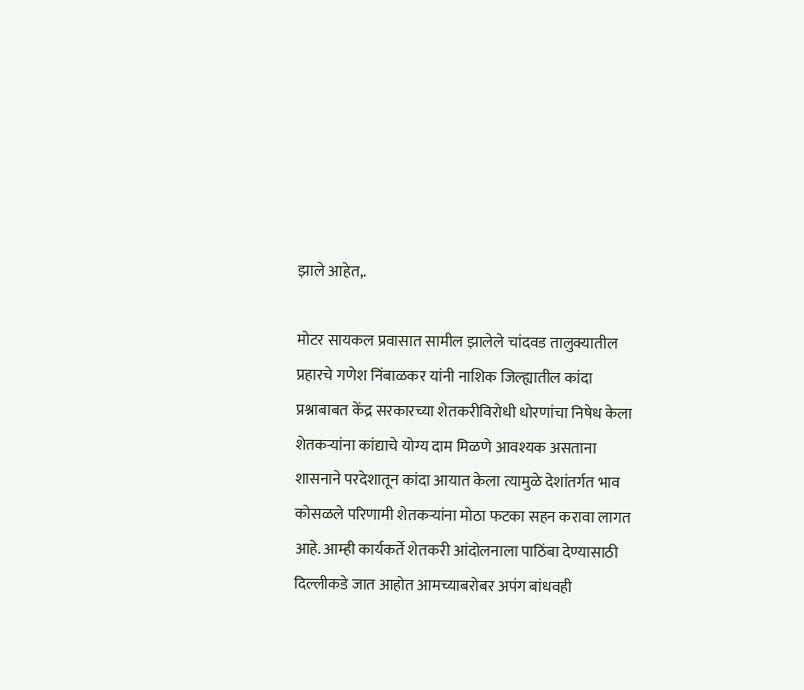झाले आहेत,.

मोटर सायकल प्रवासात सामील झालेले चांदवड तालुक्यातील प्रहारचे गणेश निंबाळकर यांनी नाशिक जिल्ह्यातील कांदा प्रश्नाबाबत केंद्र सरकारच्या शेतकरीविरोधी धोरणांचा निषेध केला शेतकऱ्यांना कांद्याचे योग्य दाम मिळणे आवश्यक असताना शासनाने परदेशातून कांदा आयात केला त्यामुळे देशांतर्गत भाव कोसळले परिणामी शेतकऱ्यांना मोठा फटका सहन करावा लागत आहे. आम्ही कार्यकर्ते शेतकरी आंदोलनाला पाठिंबा देण्यासाठी दिल्लीकडे जात आहोत आमच्याबरोबर अपंग बांधवही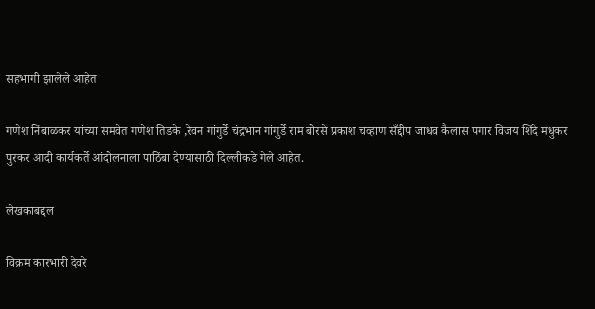सहभागी झालेले आहेत

गणेश निंबाळकर यांच्या समवेत गणेश तिडके ,रेवन गांगुर्डे चंद्रभान गांगुर्डे राम बोरसे प्रकाश चव्हाण सँद्दीप जाधव कैलास पगार विजय शिंदे मधुकर पुरकर आदी कार्यकर्ते आंदोलनाला पाठिंबा देण्यासाठी दिल्लीकडे गेले आहेत.

लेखकाबद्दल

विक्रम कारभारी देवरे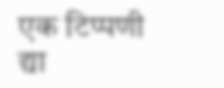एक टिप्पणी द्या